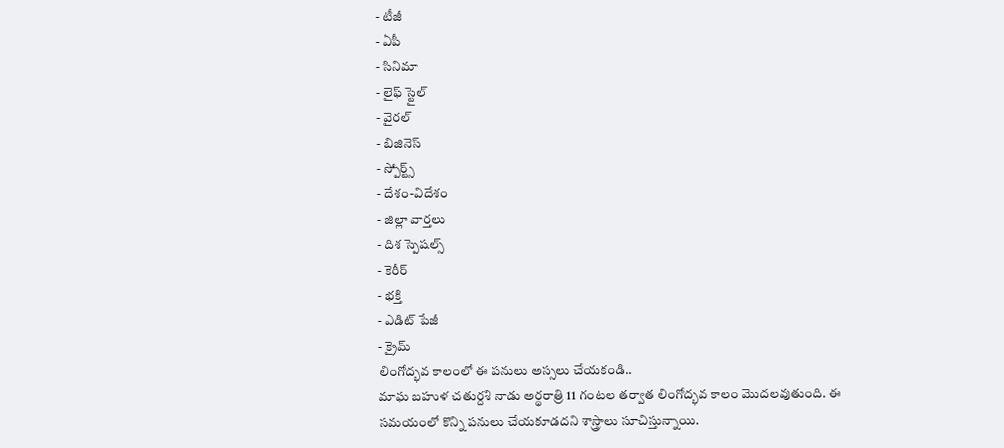- టీజీ
- ఏపీ
- సినిమా
- లైఫ్ స్టైల్
- వైరల్
- బిజినెస్
- స్పోర్ట్స్
- దేశం-విదేశం
- జిల్లా వార్తలు
- దిశ స్పెషల్స్
- కెరీర్
- భక్తి
- ఎడిట్ పేజీ
- క్రైమ్
లింగోద్భవ కాలంలో ఈ పనులు అస్సలు చేయకండి..
మాఘ బహుళ చతుర్దశి నాడు అర్థరాత్రి 11 గంటల తర్వాత లింగోద్భవ కాలం మొదలవుతుంది. ఈ సమయంలో కొన్ని పనులు చేయకూడదని శాస్త్రాలు సూచిస్తున్నాయి.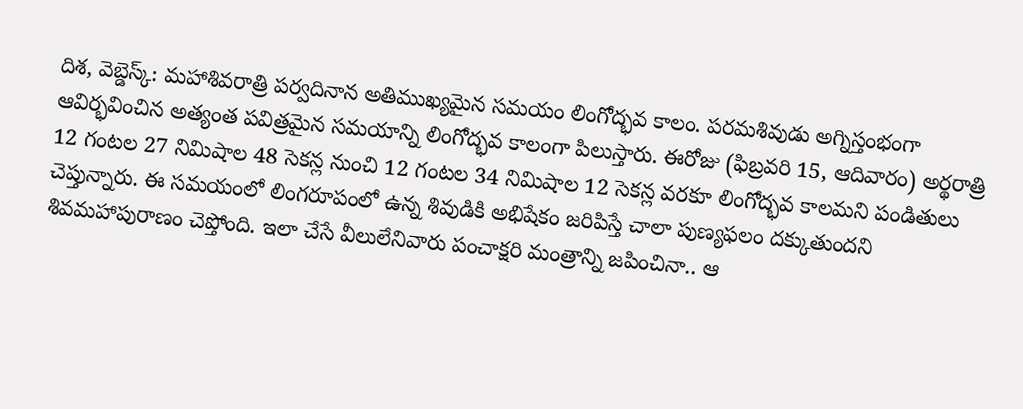దిశ, వెబ్డెస్క్: మహాశివరాత్రి పర్వదినాన అతిముఖ్యమైన సమయం లింగోద్భవ కాలం. పరమశివుడు అగ్నిస్తంభంగా ఆవిర్భవించిన అత్యంత పవిత్రమైన సమయాన్ని లింగోద్భవ కాలంగా పిలుస్తారు. ఈరోజు (ఫిబ్రవరి 15, ఆదివారం) అర్థరాత్రి 12 గంటల 27 నిమిషాల 48 సెకన్ల నుంచి 12 గంటల 34 నిమిషాల 12 సెకన్ల వరకూ లింగోద్భవ కాలమని పండితులు చెప్తున్నారు. ఈ సమయంలో లింగరూపంలో ఉన్న శివుడికి అభిషేకం జరిపిస్తే చాలా పుణ్యఫలం దక్కుతుందని శివమహాపురాణం చెప్తోంది. ఇలా చేసే వీలులేనివారు పంచాక్షరి మంత్రాన్ని జపించినా.. ఆ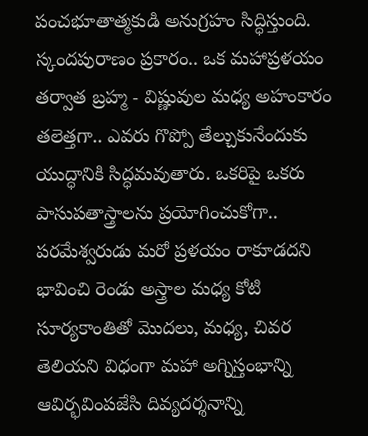పంచభూతాత్మకుడి అనుగ్రహం సిద్ధిస్తుంది.
స్కందపురాణం ప్రకారం.. ఒక మహాప్రళయం తర్వాత బ్రహ్మ - విష్ణువుల మధ్య అహంకారం తలెత్తగా.. ఎవరు గొప్పో తేల్చుకునేందుకు యుద్ధానికి సిద్ధమవుతారు. ఒకరిపై ఒకరు పాసుపతాస్త్రాలను ప్రయోగించుకోగా.. పరమేశ్వరుడు మరో ప్రళయం రాకూడదని భావించి రెండు అస్త్రాల మధ్య కోటి సూర్యకాంతితో మొదలు, మధ్య, చివర తెలియని విధంగా మహా అగ్నిస్తంభాన్ని ఆవిర్భవింపజేసి దివ్యదర్శనాన్ని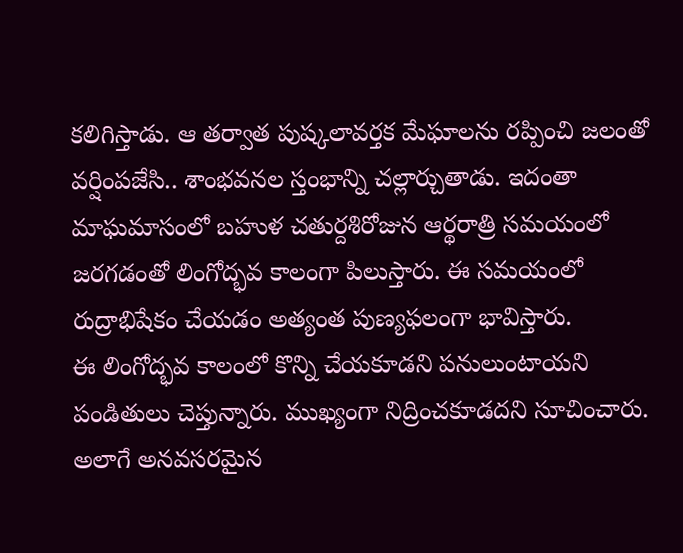కలిగిస్తాడు. ఆ తర్వాత పుష్కలావర్తక మేఘాలను రప్పించి జలంతో వర్షింపజేసి.. శాంభవనల స్తంభాన్ని చల్లార్చుతాడు. ఇదంతా మాఘమాసంలో బహుళ చతుర్దశిరోజున ఆర్థరాత్రి సమయంలో జరగడంతో లింగోద్భవ కాలంగా పిలుస్తారు. ఈ సమయంలో రుద్రాభిషేకం చేయడం అత్యంత పుణ్యఫలంగా భావిస్తారు.
ఈ లింగోద్భవ కాలంలో కొన్ని చేయకూడని పనులుంటాయని పండితులు చెప్తున్నారు. ముఖ్యంగా నిద్రించకూడదని సూచించారు. అలాగే అనవసరమైన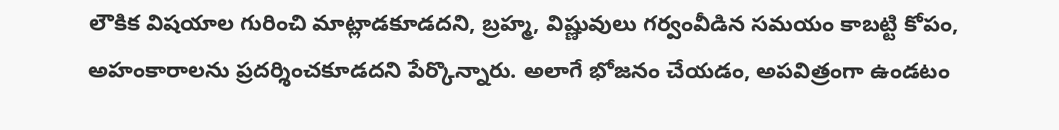లౌకిక విషయాల గురించి మాట్లాడకూడదని, బ్రహ్మ, విష్ణువులు గర్వంవీడిన సమయం కాబట్టి కోపం, అహంకారాలను ప్రదర్శించకూడదని పేర్కొన్నారు. అలాగే భోజనం చేయడం, అపవిత్రంగా ఉండటం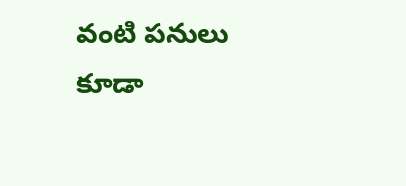వంటి పనులు కూడా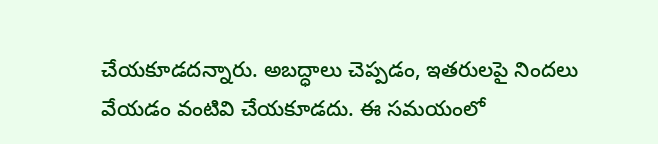చేయకూడదన్నారు. అబద్ధాలు చెప్పడం, ఇతరులపై నిందలు వేయడం వంటివి చేయకూడదు. ఈ సమయంలో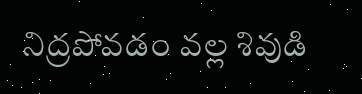నిద్రపోవడం వల్ల శివుడి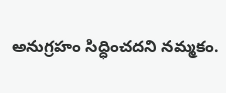అనుగ్రహం సిద్ధించదని నమ్మకం.